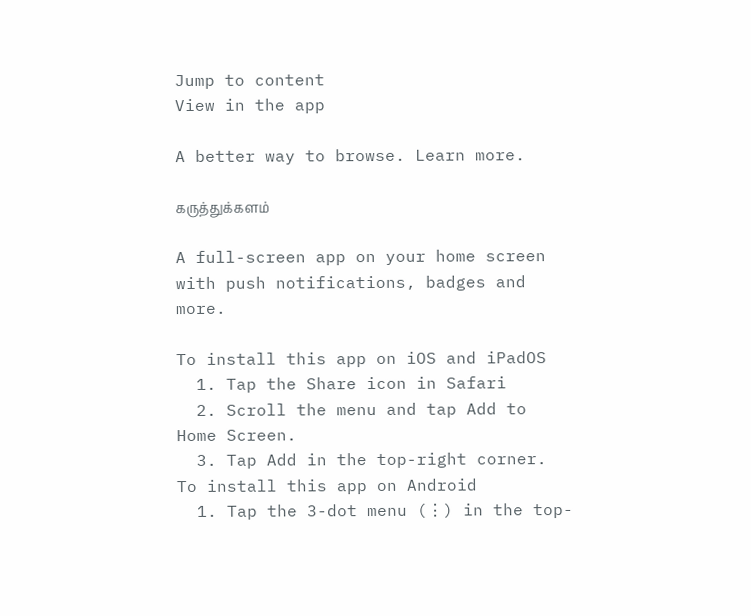Jump to content
View in the app

A better way to browse. Learn more.

கருத்துக்களம்

A full-screen app on your home screen with push notifications, badges and more.

To install this app on iOS and iPadOS
  1. Tap the Share icon in Safari
  2. Scroll the menu and tap Add to Home Screen.
  3. Tap Add in the top-right corner.
To install this app on Android
  1. Tap the 3-dot menu (⋮) in the top-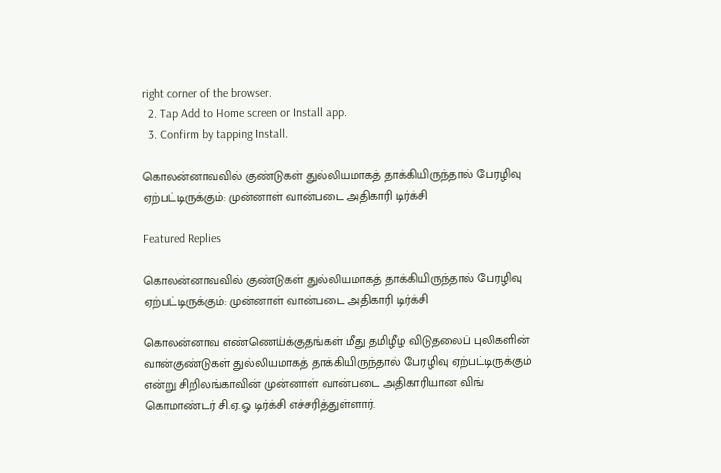right corner of the browser.
  2. Tap Add to Home screen or Install app.
  3. Confirm by tapping Install.

கொலன்னாவவில் குண்டுகள் துல்லியமாகத் தாக்கியிருந்தால் பேரழிவு ஏற்பட்டிருக்கும்: முன்னாள் வான்படை அதிகாரி டிர்க்சி

Featured Replies

கொலன்னாவவில் குண்டுகள் துல்லியமாகத் தாக்கியிருந்தால் பேரழிவு ஏற்பட்டிருக்கும்: முன்னாள் வான்படை அதிகாரி டிர்க்சி

கொலன்னாவ எண்ணெய்க்குதங்கள் மீது தமிழீழ விடுதலைப் புலிகளின் வான்குண்டுகள் துல்லியமாகத் தாக்கியிருந்தால் பேரழிவு ஏற்பட்டிருக்கும் என்று சிறிலங்காவின் முன்னாள் வான்படை அதிகாரியான விங் கொமாண்டர் சி.ஏ.ஓ டிர்க்சி எச்சரித்துள்ளார்.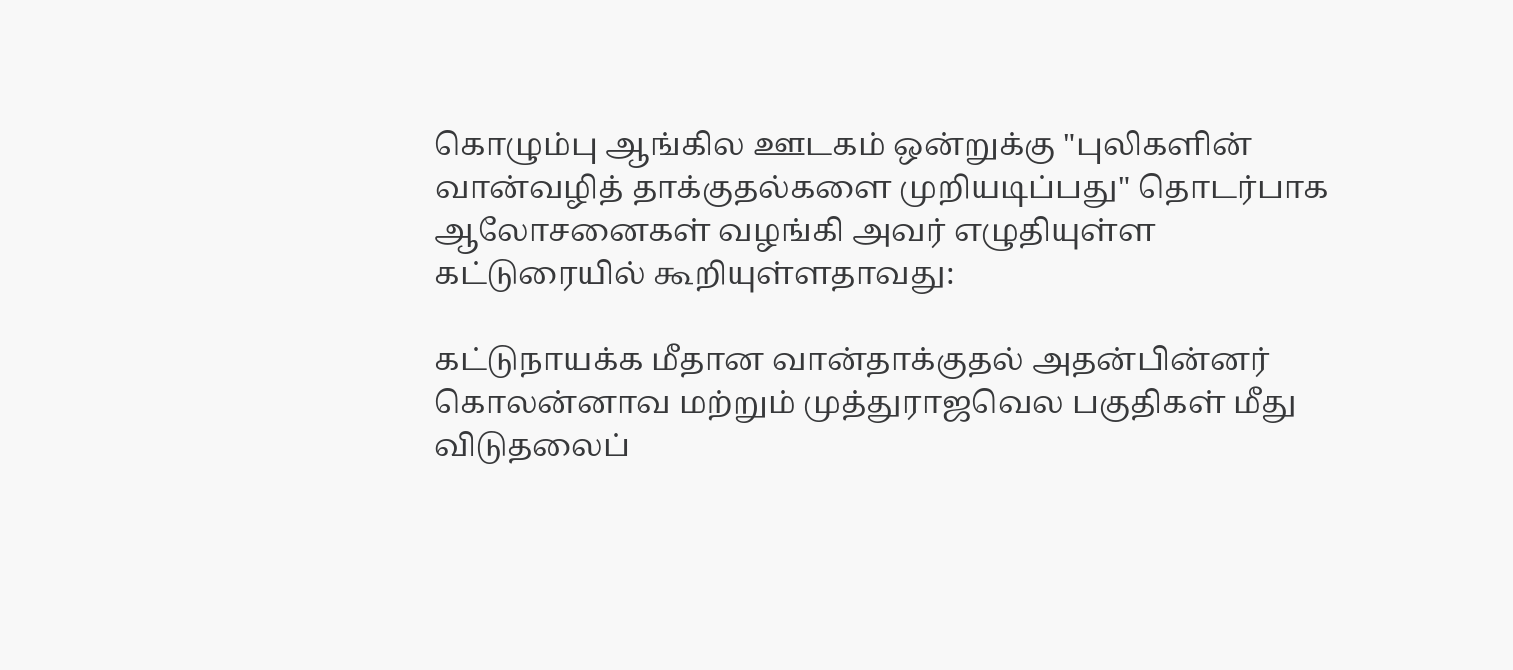கொழும்பு ஆங்கில ஊடகம் ஒன்றுக்கு "புலிகளின் வான்வழித் தாக்குதல்களை முறியடிப்பது" தொடர்பாக ஆலோசனைகள் வழங்கி அவர் எழுதியுள்ள கட்டுரையில் கூறியுள்ளதாவது:

கட்டுநாயக்க மீதான வான்தாக்குதல் அதன்பின்னர் கொலன்னாவ மற்றும் முத்துராஜவெல பகுதிகள் மீது விடுதலைப்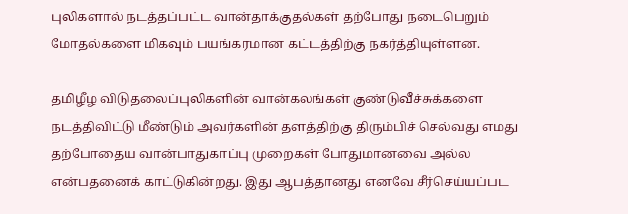புலிகளால் நடத்தப்பட்ட வான்தாக்குதல்கள் தற்போது நடைபெறும் மோதல்களை மிகவும் பயங்கரமான கட்டத்திற்கு நகர்த்தியுள்ளன.

தமிழீழ விடுதலைப்புலிகளின் வான்கலங்கள் குண்டுவீச்சுக்களை நடத்திவிட்டு மீண்டும் அவர்களின் தளத்திற்கு திரும்பிச் செல்வது எமது தற்போதைய வான்பாதுகாப்பு முறைகள் போதுமானவை அல்ல என்பதனைக் காட்டுகின்றது. இது ஆபத்தானது எனவே சீர்செய்யப்பட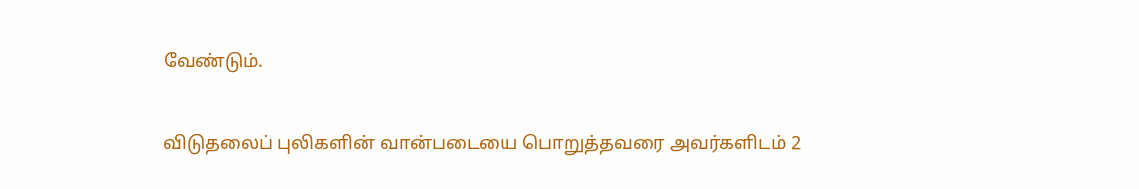வேண்டும்.

விடுதலைப் புலிகளின் வான்படையை பொறுத்தவரை அவர்களிடம் 2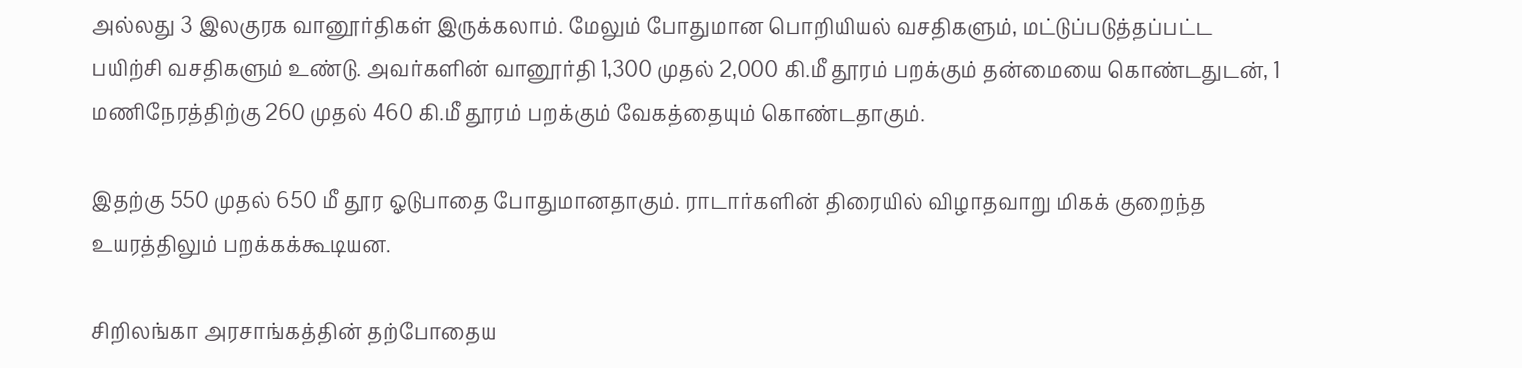அல்லது 3 இலகுரக வானூர்திகள் இருக்கலாம். மேலும் போதுமான பொறியியல் வசதிகளும், மட்டுப்படுத்தப்பட்ட பயிற்சி வசதிகளும் உண்டு. அவர்களின் வானூர்தி 1,300 முதல் 2,000 கி.மீ தூரம் பறக்கும் தன்மையை கொண்டதுடன், 1 மணிநேரத்திற்கு 260 முதல் 460 கி.மீ தூரம் பறக்கும் வேகத்தையும் கொண்டதாகும்.

இதற்கு 550 முதல் 650 மீ தூர ஓடுபாதை போதுமானதாகும். ராடார்களின் திரையில் விழாதவாறு மிகக் குறைந்த உயரத்திலும் பறக்கக்கூடியன.

சிறிலங்கா அரசாங்கத்தின் தற்போதைய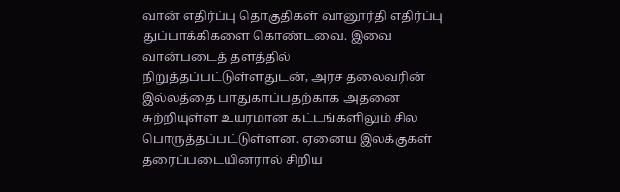வான் எதிர்ப்பு தொகுதிகள் வானூர்தி எதிர்ப்பு துப்பாக்கிகளை கொண்டவை. இவை வான்படைத் தளத்தில் நிறுத்தப்பட்டுள்ளதுடன், அரச தலைவரின் இல்லத்தை பாதுகாப்பதற்காக அதனை சுற்றியுள்ள உயரமான கட்டங்களிலும் சில பொருத்தப்பட்டுள்ளன. ஏனைய இலக்குகள் தரைப்படையினரால் சிறிய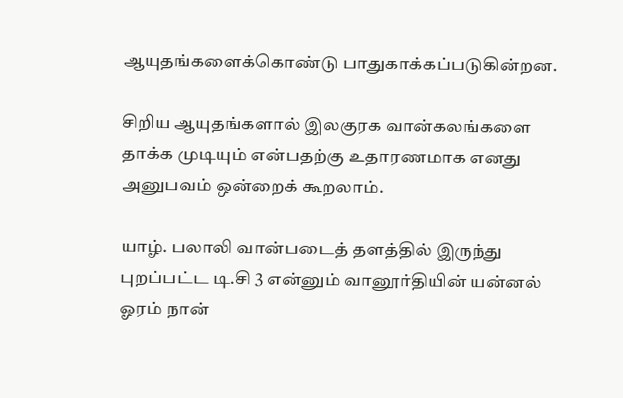ஆயுதங்களைக்கொண்டு பாதுகாக்கப்படுகின்றன.

சிறிய ஆயுதங்களால் இலகுரக வான்கலங்களை தாக்க முடியும் என்பதற்கு உதாரணமாக எனது அனுபவம் ஒன்றைக் கூறலாம்.

யாழ். பலாலி வான்படைத் தளத்தில் இருந்து புறப்பட்ட டி.சி 3 என்னும் வானூர்தியின் யன்னல் ஓரம் நான்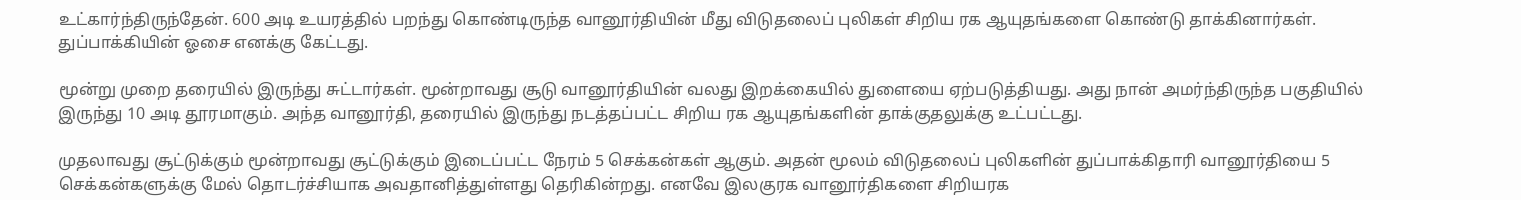உட்கார்ந்திருந்தேன். 600 அடி உயரத்தில் பறந்து கொண்டிருந்த வானூர்தியின் மீது விடுதலைப் புலிகள் சிறிய ரக ஆயுதங்களை கொண்டு தாக்கினார்கள். துப்பாக்கியின் ஓசை எனக்கு கேட்டது.

மூன்று முறை தரையில் இருந்து சுட்டார்கள். மூன்றாவது சூடு வானூர்தியின் வலது இறக்கையில் துளையை ஏற்படுத்தியது. அது நான் அமர்ந்திருந்த பகுதியில் இருந்து 10 அடி தூரமாகும். அந்த வானூர்தி, தரையில் இருந்து நடத்தப்பட்ட சிறிய ரக ஆயுதங்களின் தாக்குதலுக்கு உட்பட்டது.

முதலாவது சூட்டுக்கும் மூன்றாவது சூட்டுக்கும் இடைப்பட்ட நேரம் 5 செக்கன்கள் ஆகும். அதன் மூலம் விடுதலைப் புலிகளின் துப்பாக்கிதாரி வானூர்தியை 5 செக்கன்களுக்கு மேல் தொடர்ச்சியாக அவதானித்துள்ளது தெரிகின்றது. எனவே இலகுரக வானூர்திகளை சிறியரக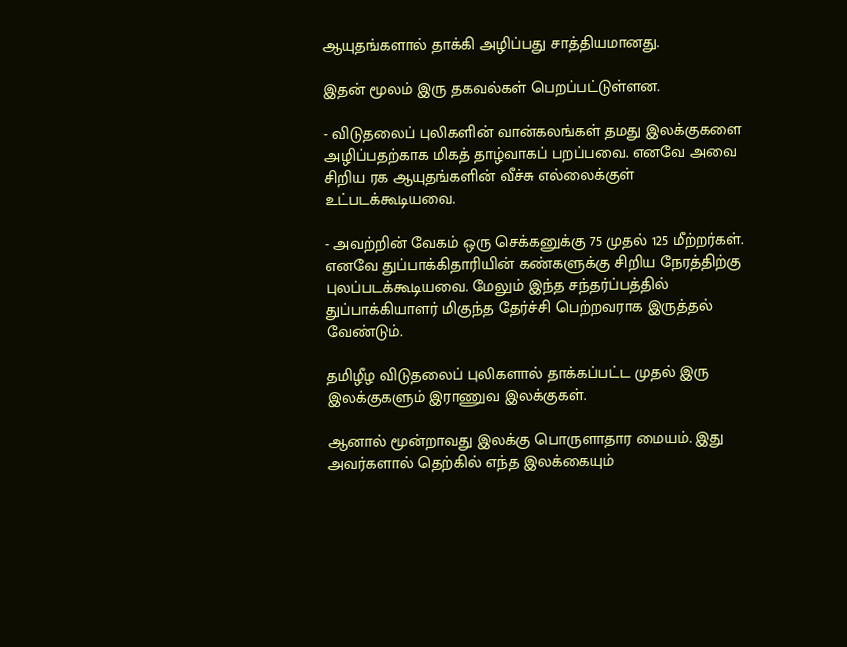ஆயுதங்களால் தாக்கி அழிப்பது சாத்தியமானது.

இதன் மூலம் இரு தகவல்கள் பெறப்பட்டுள்ளன.

- விடுதலைப் புலிகளின் வான்கலங்கள் தமது இலக்குகளை அழிப்பதற்காக மிகத் தாழ்வாகப் பறப்பவை. எனவே அவை சிறிய ரக ஆயுதங்களின் வீச்சு எல்லைக்குள் உட்படக்கூடியவை.

- அவற்றின் வேகம் ஒரு செக்கனுக்கு 75 முதல் 125 மீற்றர்கள். எனவே துப்பாக்கிதாரியின் கண்களுக்கு சிறிய நேரத்திற்கு புலப்படக்கூடியவை. மேலும் இந்த சந்தர்ப்பத்தில் துப்பாக்கியாளர் மிகுந்த தேர்ச்சி பெற்றவராக இருத்தல் வேண்டும்.

தமிழீழ விடுதலைப் புலிகளால் தாக்கப்பட்ட முதல் இரு இலக்குகளும் இராணுவ இலக்குகள்.

ஆனால் மூன்றாவது இலக்கு பொருளாதார மையம். இது அவர்களால் தெற்கில் எந்த இலக்கையும்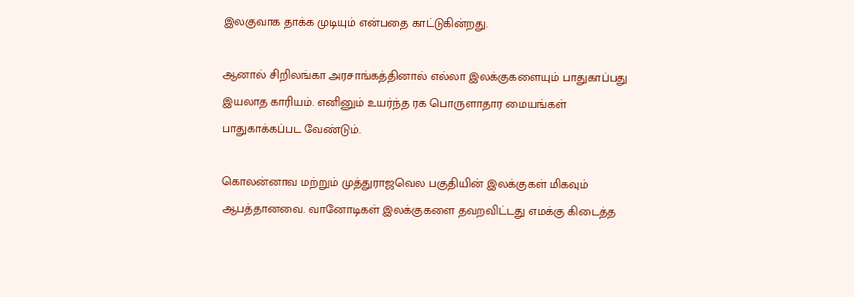இலகுவாக தாக்க முடியும் என்பதை காட்டுகின்றது.

ஆனால் சிறிலங்கா அரசாங்கத்தினால் எல்லா இலக்குகளையும் பாதுகாப்பது இயலாத காரியம். எனினும் உயர்ந்த ரக பொருளாதார மையங்கள் பாதுகாக்கப்பட வேண்டும்.

கொலன்னாவ மற்றும் முத்துராஜவெல பகுதியின் இலக்குகள் மிகவும் ஆபத்தானவை. வானோடிகள் இலக்குகளை தவறவிட்டது எமக்கு கிடைத்த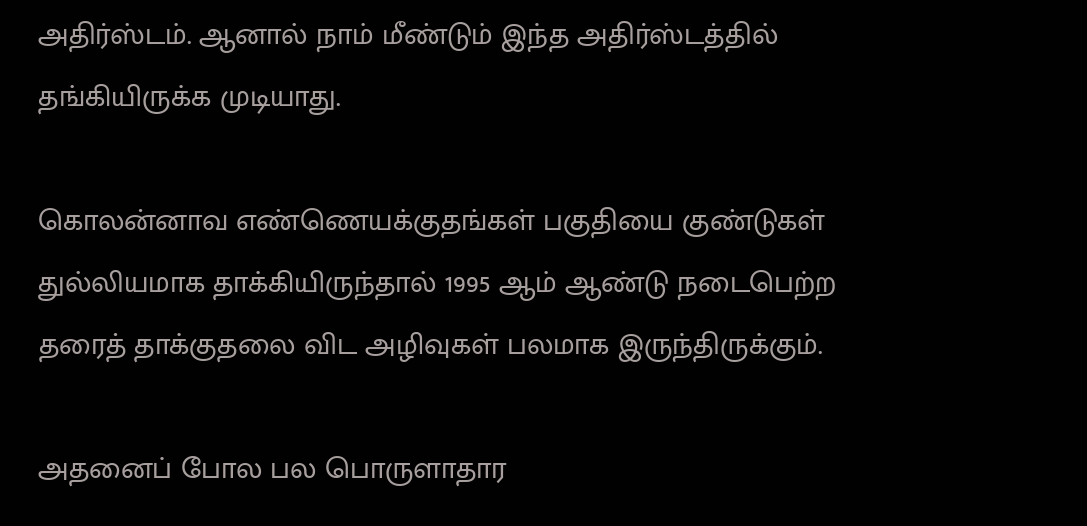அதிர்ஸ்டம். ஆனால் நாம் மீண்டும் இந்த அதிர்ஸ்டத்தில் தங்கியிருக்க முடியாது.

கொலன்னாவ எண்ணெயக்குதங்கள் பகுதியை குண்டுகள் துல்லியமாக தாக்கியிருந்தால் 1995 ஆம் ஆண்டு நடைபெற்ற தரைத் தாக்குதலை விட அழிவுகள் பலமாக இருந்திருக்கும்.

அதனைப் போல பல பொருளாதார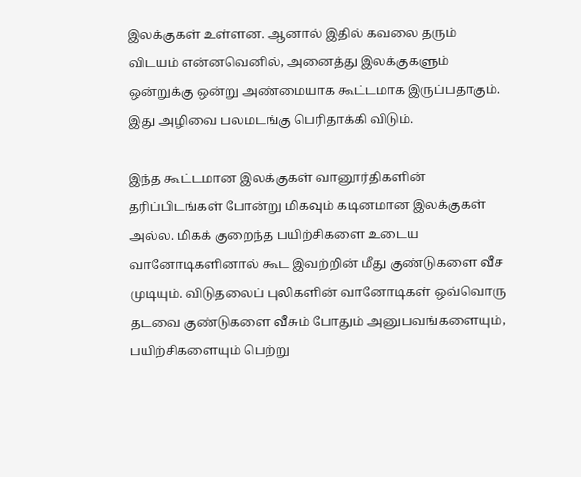இலக்குகள் உள்ளன. ஆனால் இதில் கவலை தரும் விடயம் என்னவெனில், அனைத்து இலக்குகளும் ஒன்றுக்கு ஒன்று அண்மையாக கூட்டமாக இருப்பதாகும். இது அழிவை பலமடங்கு பெரிதாக்கி விடும்.

இந்த கூட்டமான இலக்குகள் வானூர்திகளின் தரிப்பிடங்கள் போன்று மிகவும் கடினமான இலக்குகள் அல்ல. மிகக் குறைந்த பயிற்சிகளை உடைய வானோடிகளினால் கூட இவற்றின் மீது குண்டுகளை வீச முடியும். விடுதலைப் புலிகளின் வானோடிகள் ஒவ்வொரு தடவை குண்டுகளை வீசும் போதும் அனுபவங்களையும், பயிற்சிகளையும் பெற்று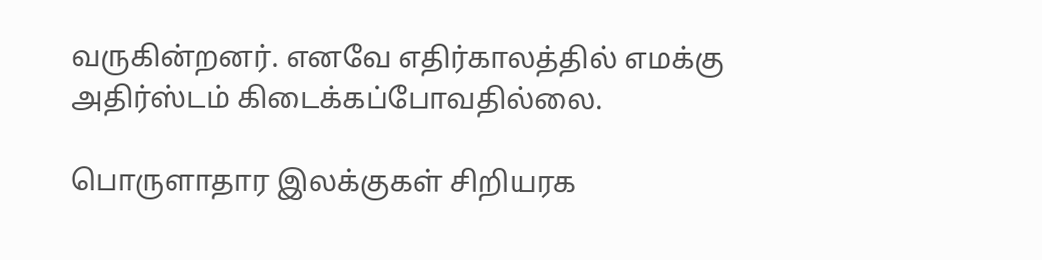வருகின்றனர். எனவே எதிர்காலத்தில் எமக்கு அதிர்ஸ்டம் கிடைக்கப்போவதில்லை.

பொருளாதார இலக்குகள் சிறியரக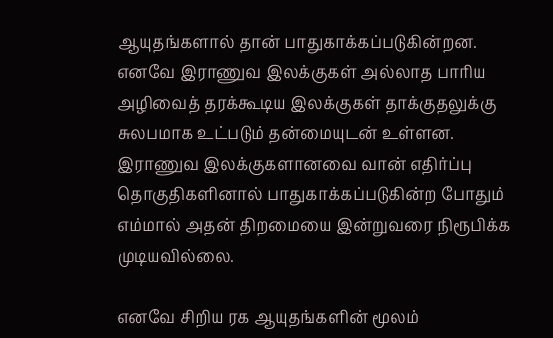ஆயுதங்களால் தான் பாதுகாக்கப்படுகின்றன. எனவே இராணுவ இலக்குகள் அல்லாத பாரிய அழிவைத் தரக்கூடிய இலக்குகள் தாக்குதலுக்கு சுலபமாக உட்படும் தன்மையுடன் உள்ளன. இராணுவ இலக்குகளானவை வான் எதிர்ப்பு தொகுதிகளினால் பாதுகாக்கப்படுகின்ற போதும் எம்மால் அதன் திறமையை இன்றுவரை நிரூபிக்க முடியவில்லை.

எனவே சிறிய ரக ஆயுதங்களின் மூலம்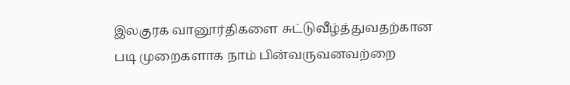இலகுரக வானூர்திகளை சுட்டுவீழ்த்துவதற்கான படி முறைகளாக நாம் பின்வருவனவற்றை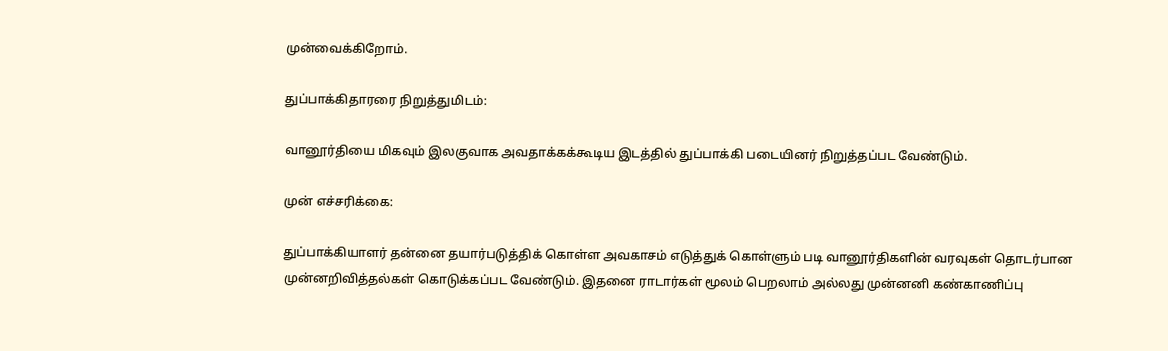முன்வைக்கிறோம்.

துப்பாக்கிதாரரை நிறுத்துமிடம்:

வானூர்தியை மிகவும் இலகுவாக அவதாக்கக்கூடிய இடத்தில் துப்பாக்கி படையினர் நிறுத்தப்பட வேண்டும்.

முன் எச்சரிக்கை:

துப்பாக்கியாளர் தன்னை தயார்படுத்திக் கொள்ள அவகாசம் எடுத்துக் கொள்ளும் படி வானூர்திகளின் வரவுகள் தொடர்பான முன்னறிவித்தல்கள் கொடுக்கப்பட வேண்டும். இதனை ராடார்கள் மூலம் பெறலாம் அல்லது முன்னனி கண்காணிப்பு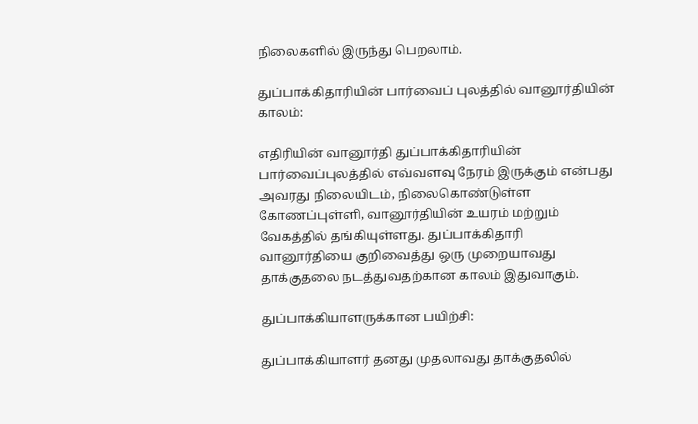நிலைகளில் இருந்து பெறலாம்.

துப்பாக்கிதாரியின் பார்வைப் புலத்தில் வானூர்தியின் காலம்:

எதிரியின் வானூர்தி துப்பாக்கிதாரியின் பார்வைப்புலத்தில் எவ்வளவு நேரம் இருக்கும் என்பது அவரது நிலையிடம், நிலைகொண்டுள்ள கோணப்புள்ளி, வானூர்தியின் உயரம் மற்றும் வேகத்தில் தங்கியுள்ளது. துப்பாக்கிதாரி வானூர்தியை குறிவைத்து ஒரு முறையாவது தாக்குதலை நடத்துவதற்கான காலம் இதுவாகும்.

துப்பாக்கியாளருக்கான பயிற்சி:

துப்பாக்கியாளர் தனது முதலாவது தாக்குதலில்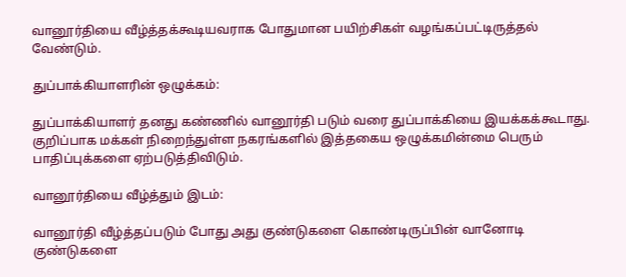வானூர்தியை வீழ்த்தக்கூடியவராக போதுமான பயிற்சிகள் வழங்கப்பட்டிருத்தல் வேண்டும்.

துப்பாக்கியாளரின் ஒழுக்கம்:

துப்பாக்கியாளர் தனது கண்ணில் வானூர்தி படும் வரை துப்பாக்கியை இயக்கக்கூடாது. குறிப்பாக மக்கள் நிறைந்துள்ள நகரங்களில் இத்தகைய ஒழுக்கமின்மை பெரும் பாதிப்புக்களை ஏற்படுத்திவிடும்.

வானூர்தியை வீழ்த்தும் இடம்:

வானூர்தி வீழ்த்தப்படும் போது அது குண்டுகளை கொண்டிருப்பின் வானோடி குண்டுகளை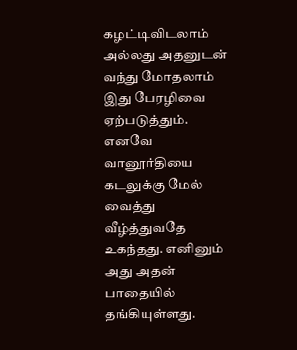கழட்டிவிடலாம் அல்லது அதனுடன் வந்து மோதலாம் இது பேரழிவை ஏற்படுத்தும். எனவே வானூர்தியை கடலுக்கு மேல் வைத்து வீழ்த்துவதே உகந்தது. எனினும் அது அதன் பாதையில் தங்கியுள்ளது.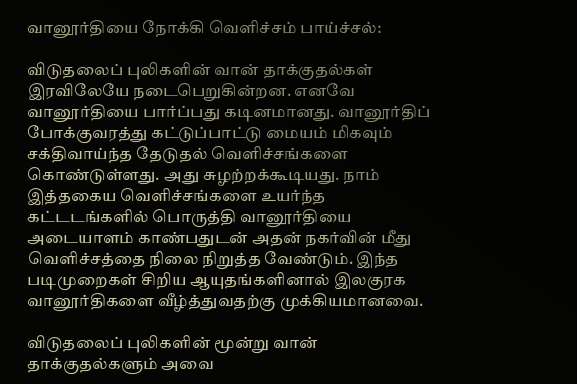வானூர்தியை நோக்கி வெளிச்சம் பாய்ச்சல்:

விடுதலைப் புலிகளின் வான் தாக்குதல்கள் இரவிலேயே நடைபெறுகின்றன. எனவே வானூர்தியை பார்ப்பது கடினமானது. வானூர்திப் போக்குவரத்து கட்டுப்பாட்டு மையம் மிகவும் சக்திவாய்ந்த தேடுதல் வெளிச்சங்களை கொண்டுள்ளது. அது சுழற்றக்கூடியது. நாம் இத்தகைய வெளிச்சங்களை உயர்ந்த கட்டடங்களில் பொருத்தி வானூர்தியை அடையாளம் காண்பதுடன் அதன் நகர்வின் மீது வெளிச்சத்தை நிலை நிறுத்த வேண்டும். இந்த படிமுறைகள் சிறிய ஆயுதங்களினால் இலகுரக வானூர்திகளை வீழ்த்துவதற்கு முக்கியமானவை.

விடுதலைப் புலிகளின் மூன்று வான் தாக்குதல்களும் அவை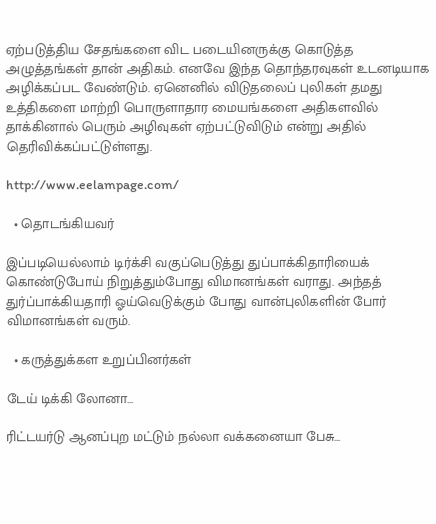ஏற்படுத்திய சேதங்களை விட படையினருக்கு கொடுத்த அழுத்தங்கள் தான் அதிகம். எனவே இந்த தொந்தரவுகள் உடனடியாக அழிக்கப்பட வேண்டும். ஏனெனில் விடுதலைப் புலிகள் தமது உத்திகளை மாற்றி பொருளாதார மையங்களை அதிகளவில் தாக்கினால் பெரும் அழிவுகள் ஏற்பட்டுவிடும் என்று அதில் தெரிவிக்கப்பட்டுள்ளது.

http://www.eelampage.com/

  • தொடங்கியவர்

இப்படியெல்லாம் டிர்க்சி வகுப்பெடுத்து துப்பாக்கிதாரியைக் கொண்டுபோய் நிறுத்தும்போது விமானங்கள் வராது. அந்தத் துர்ப்பாக்கியதாரி ஓய்வெடுக்கும் போது வான்புலிகளின் போர் விமானங்கள் வரும்.

  • கருத்துக்கள உறுப்பினர்கள்

டேய் டிக்கி லோனா...

ரிட்டயர்டு ஆனப்புற மட்டும் நல்லா வக்கனையா பேசு...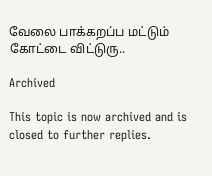வேலை பாக்கறப்ப மட்டும் கோட்டை விட்டுரு..

Archived

This topic is now archived and is closed to further replies.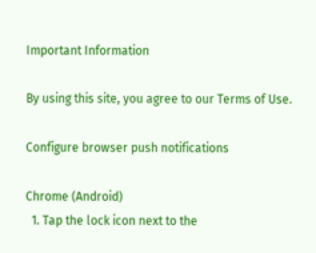Important Information

By using this site, you agree to our Terms of Use.

Configure browser push notifications

Chrome (Android)
  1. Tap the lock icon next to the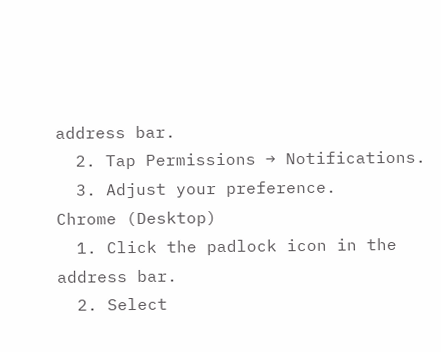address bar.
  2. Tap Permissions → Notifications.
  3. Adjust your preference.
Chrome (Desktop)
  1. Click the padlock icon in the address bar.
  2. Select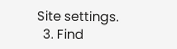Site settings.
  3. Find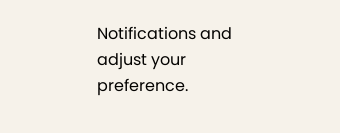Notifications and adjust your preference.